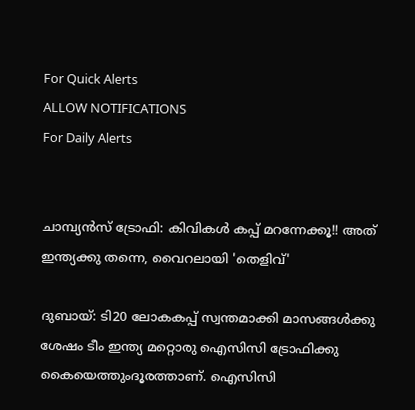For Quick Alerts
ALLOW NOTIFICATIONS
For Daily Alerts


ചാമ്പ്യന്‍സ് ട്രോഫി: കിവികള്‍ കപ്പ് മറന്നേക്കൂ!! അത് ഇന്ത്യക്കു തന്നെ, വൈറലായി 'തെളിവ്'

ദുബായ്: ടി20 ലോകകപ്പ് സ്വന്തമാക്കി മാസങ്ങള്‍ക്കു ശേഷം ടീം ഇന്ത്യ മറ്റൊരു ഐസിസി ട്രോഫിക്കു കൈയെത്തുംദൂരത്താണ്. ഐസിസി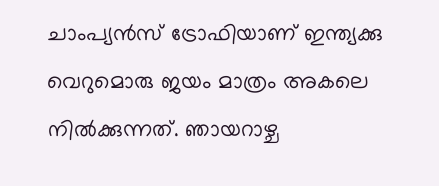ചാംപ്യന്‍സ് ട്രോഫിയാണ് ഇന്ത്യക്കു വെറുമൊരു ജയം മാത്രം അകലെ നില്‍ക്കുന്നത്. ഞായറാഴ്ച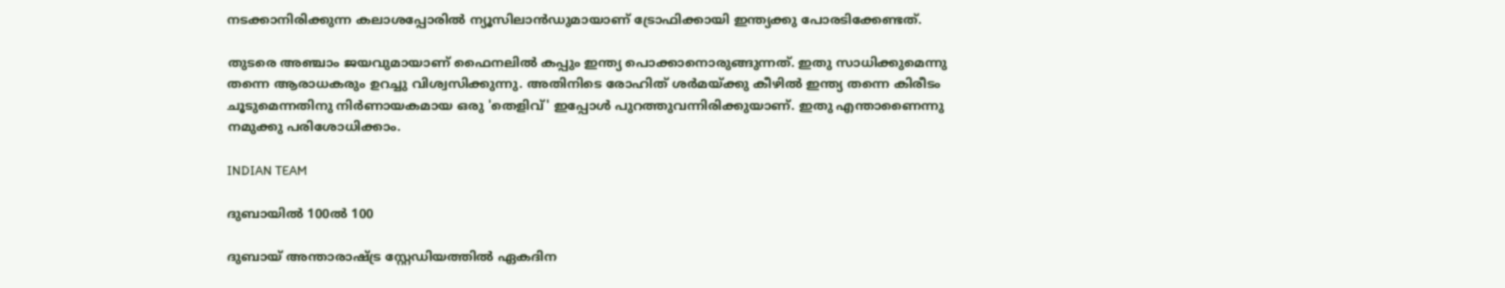നടക്കാനിരിക്കുന്ന കലാശപ്പോരില്‍ ന്യൂസിലാന്‍ഡുമായാണ് ട്രോഫിക്കായി ഇന്ത്യക്കു പോരടിക്കേണ്ടത്.

തുടരെ അഞ്ചാം ജയവുമായാണ് ഫൈനലില്‍ കപ്പും ഇന്ത്യ പൊക്കാനൊരുങ്ങുന്നത്. ഇതു സാധിക്കുമെന്നു തന്നെ ആരാധകരും ഉറച്ചു വിശ്വസിക്കുന്നു. അതിനിടെ രോഹിത് ശര്‍മയ്ക്കു കീഴില്‍ ഇന്ത്യ തന്നെ കിരീടം ചൂടുമെന്നതിനു നിര്‍ണായകമായ ഒരു 'തെളിവ്' ഇപ്പോള്‍ പുറത്തുവന്നിരിക്കുയാണ്. ഇതു എന്താണൈന്നു നമുക്കു പരിശോധിക്കാം.

INDIAN TEAM

ദുബായില്‍ 100ല്‍ 100

ദുബായ് അന്താരാഷ്ട്ര സ്റ്റേഡിയത്തില്‍ ഏകദിന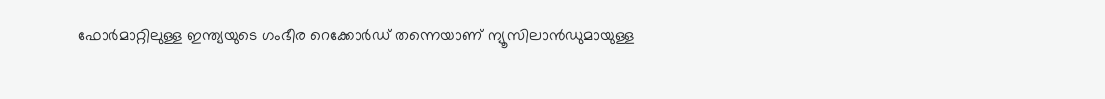ഫോര്‍മാറ്റിലുള്ള ഇന്ത്യയുടെ ഗംഭീര റെക്കോര്‍ഡ് തന്നെയാണ് ന്യൂസിലാന്‍ഡുമായുള്ള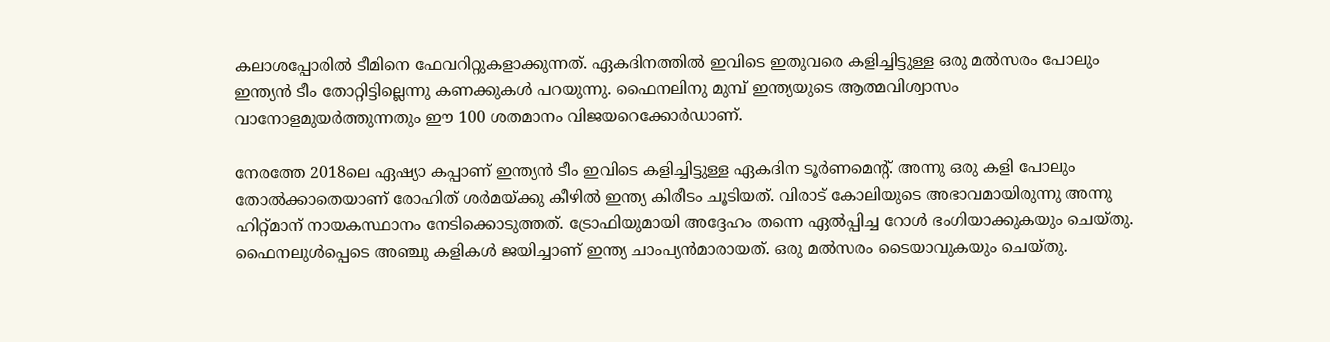കലാശപ്പോരില്‍ ടീമിനെ ഫേവറിറ്റുകളാക്കുന്നത്. ഏകദിനത്തില്‍ ഇവിടെ ഇതുവരെ കളിച്ചിട്ടുള്ള ഒരു മല്‍സരം പോലും ഇന്ത്യന്‍ ടീം തോറ്റിട്ടില്ലെന്നു കണക്കുകള്‍ പറയുന്നു. ഫൈനലിനു മുമ്പ് ഇന്ത്യയുടെ ആത്മവിശ്വാസം വാനോളമുയര്‍ത്തുന്നതും ഈ 100 ശതമാനം വിജയറെക്കോര്‍ഡാണ്.

നേരത്തേ 2018ലെ ഏഷ്യാ കപ്പാണ് ഇന്ത്യന്‍ ടീം ഇവിടെ കളിച്ചിട്ടുള്ള ഏകദിന ടൂര്‍ണമെന്റ്. അന്നു ഒരു കളി പോലും തോല്‍ക്കാതെയാണ് രോഹിത് ശര്‍മയ്ക്കു കീഴില്‍ ഇന്ത്യ കിരീടം ചൂടിയത്. വിരാട് കോലിയുടെ അഭാവമായിരുന്നു അന്നു ഹിറ്റ്മാന് നായകസ്ഥാനം നേടിക്കൊടുത്തത്. ട്രോഫിയുമായി അദ്ദേഹം തന്നെ ഏല്‍പ്പിച്ച റോള്‍ ഭംഗിയാക്കുകയും ചെയ്തു. ഫൈനലുള്‍പ്പെടെ അഞ്ചു കളികള്‍ ജയിച്ചാണ് ഇന്ത്യ ചാംപ്യന്‍മാരായത്. ഒരു മല്‍സരം ടൈയാവുകയും ചെയ്തു.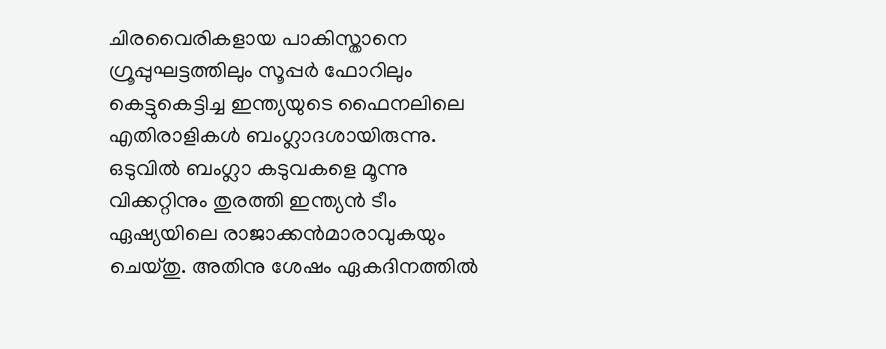ചിരവൈരികളായ പാകിസ്താനെ ഗ്രൂപ്പുഘട്ടത്തിലും സൂപ്പര്‍ ഫോറിലും കെട്ടുകെട്ടിച്ച ഇന്ത്യയുടെ ഫൈനലിലെ എതിരാളികള്‍ ബംഗ്ലാദശായിരുന്നു. ഒടുവില്‍ ബംഗ്ലാ കടുവകളെ മൂന്നു വിക്കറ്റിനും തുരത്തി ഇന്ത്യന്‍ ടീം ഏഷ്യയിലെ രാജാക്കന്‍മാരാവുകയും ചെയ്തു. അതിനു ശേഷം ഏകദിനത്തില്‍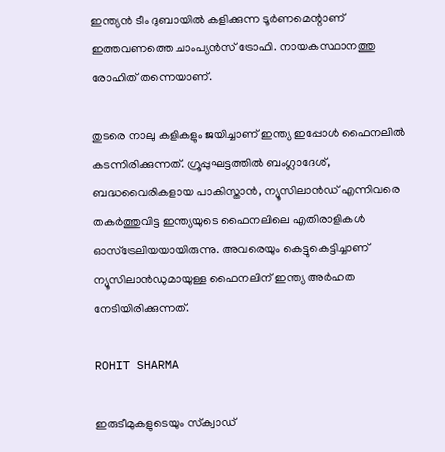ഇന്ത്യന്‍ ടീം ദുബായില്‍ കളിക്കുന്ന ടൂര്‍ണമെന്റാണ് ഇത്തവണത്തെ ചാംപ്യന്‍സ് ട്രോഫി. നായകസ്ഥാനത്തു രോഹിത് തന്നെയാണ്.

തുടരെ നാലു കളികളും ജയിച്ചാണ് ഇന്ത്യ ഇപ്പോള്‍ ഫൈനലില്‍ കടന്നിരിക്കുന്നത്. ഗ്രൂപ്പുഘട്ടത്തില്‍ ബംഗ്ലാദേശ്, ബദ്ധവൈരികളായ പാകിസ്താന്‍, ന്യൂസിലാന്‍ഡ് എന്നിവരെ തകര്‍ത്തുവിട്ട ഇന്ത്യയുടെ ഫൈനലിലെ എതിരാളികള്‍ ഓസ്‌ട്രേലിയയായിരുന്നു. അവരെയും കെട്ടുകെട്ടിച്ചാണ് ന്യൂസിലാന്‍ഡുമായുള്ള ഫൈനലിന് ഇന്ത്യ അര്‍ഹത നേടിയിരിക്കുന്നത്.

ROHIT SHARMA

ഇരുടീമുകളുടെയും സ്‌ക്വാഡ്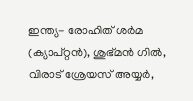ഇന്ത്യ- രോഹിത് ശര്‍മ (ക്യാപ്റ്റന്‍), ശുഭ്മന്‍ ഗില്‍, വിരാട് ശ്രേയസ് അയ്യര്‍,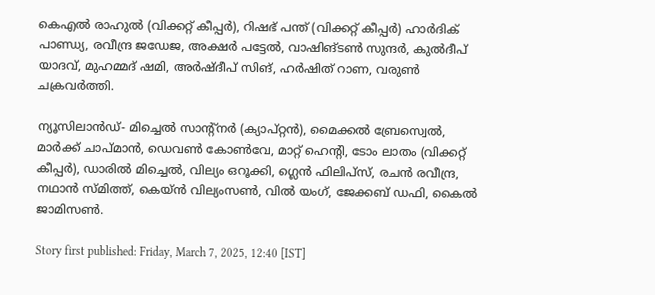കെഎല്‍ രാഹുല്‍ (വിക്കറ്റ് കീപ്പര്‍), റിഷഭ് പന്ത് (വിക്കറ്റ് കീപ്പര്‍) ഹാര്‍ദിക് പാണ്ഡ്യ, രവീന്ദ്ര ജഡേജ, അക്ഷര്‍ പട്ടേല്‍, വാഷിങ്ടണ്‍ സുന്ദര്‍, കുല്‍ദീപ് യാദവ്, മുഹമ്മദ് ഷമി, അര്‍ഷ്ദീപ് സിങ്, ഹര്‍ഷിത് റാണ, വരുണ്‍ ചക്രവര്‍ത്തി.

ന്യൂസിലാന്‍ഡ്- മിച്ചെല്‍ സാന്റ്‌നര്‍ (ക്യാപ്റ്റന്‍), മൈക്കല്‍ ബ്രേസ്വെല്‍, മാര്‍ക്ക് ചാപ്മാന്‍, ഡെവണ്‍ കോണ്‍വേ, മാറ്റ് ഹെന്റി, ടോം ലാതം (വിക്കറ്റ് കീപ്പര്‍), ഡാരില്‍ മിച്ചെല്‍, വില്യം ഒറൂക്കി, ഗ്ലെന്‍ ഫിലിപ്‌സ്, രചന്‍ രവീന്ദ്ര, നഥാന്‍ സ്മിത്ത്, കെയ്ന്‍ വില്യംസണ്‍, വില്‍ യംഗ്, ജേക്കബ് ഡഫി, കൈല്‍ ജാമിസണ്‍.

Story first published: Friday, March 7, 2025, 12:40 [IST]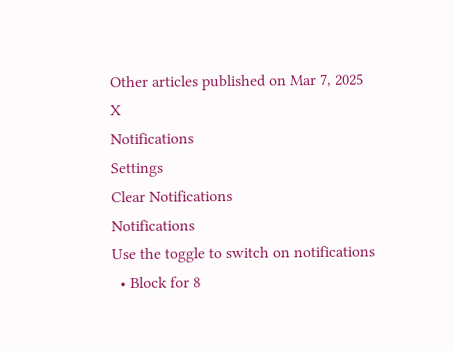Other articles published on Mar 7, 2025
X
Notifications
Settings
Clear Notifications
Notifications
Use the toggle to switch on notifications
  • Block for 8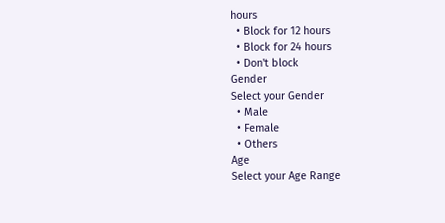hours
  • Block for 12 hours
  • Block for 24 hours
  • Don't block
Gender
Select your Gender
  • Male
  • Female
  • Others
Age
Select your Age Range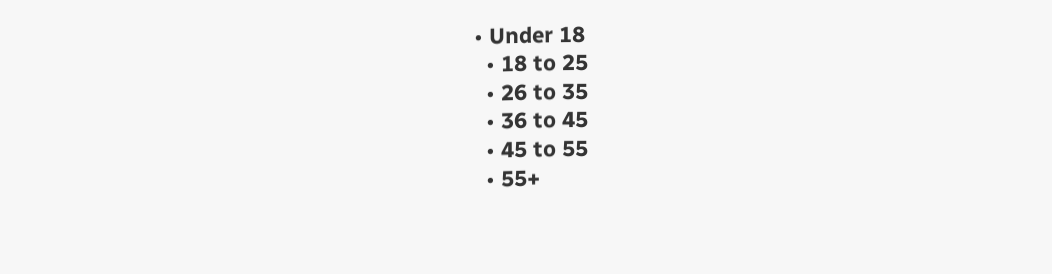• Under 18
  • 18 to 25
  • 26 to 35
  • 36 to 45
  • 45 to 55
  • 55+